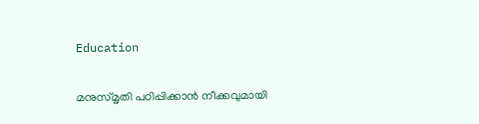Education

മനുസ്മൃതി പഠിപ്പിക്കാന്‍ നീക്കവുമായി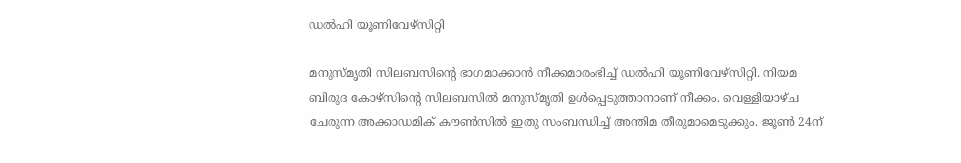ഡല്‍ഹി യൂണിവേഴ്‌സിറ്റി

മനുസ്മൃതി സിലബസിന്റെ ഭാഗമാക്കാന്‍ നീക്കമാരംഭിച്ച് ഡല്‍ഹി യൂണിവേഴ്‌സിറ്റി. നിയമ ബിരുദ കോഴ്‌സിന്റെ സിലബസില്‍ മനുസ്മൃതി ഉള്‍പ്പെടുത്താനാണ് നീക്കം. വെള്ളിയാഴ്ച ചേരുന്ന അക്കാഡമിക് കൗണ്‍സില്‍ ഇതു സംബന്ധിച്ച് അന്തിമ തീരുമാമെടുക്കും. ജൂണ്‍ 24ന്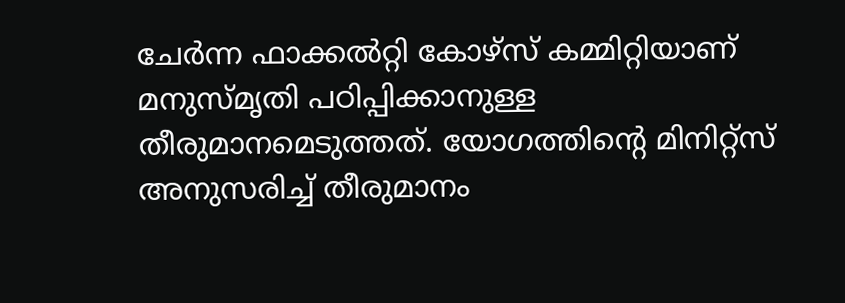ചേര്‍ന്ന ഫാക്കല്‍റ്റി കോഴ്‌സ് കമ്മിറ്റിയാണ് മനുസ്മൃതി പഠിപ്പിക്കാനുള്ള തീരുമാനമെടുത്തത്. യോഗത്തിന്റെ മിനിറ്റ്‌സ് അനുസരിച്ച് തീരുമാനം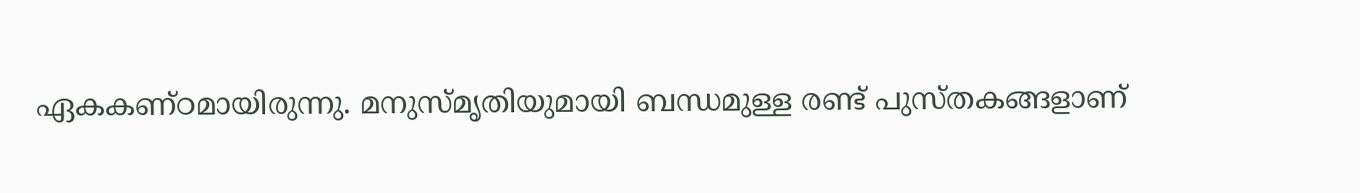ഏകകണ്ഠമായിരുന്നു. മനുസ്മൃതിയുമായി ബന്ധമുള്ള രണ്ട് പുസ്തകങ്ങളാണ്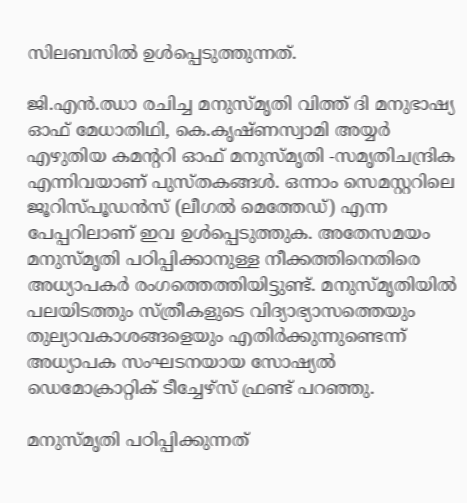സിലബസില്‍ ഉള്‍പ്പെടുത്തുന്നത്.

ജി.എന്‍.ഝാ രചിച്ച മനുസ്മൃതി വിത്ത് ദി മനുഭാഷ്യ ഓഫ് മേധാതിഥി, കെ.കൃഷ്ണസ്വാമി അയ്യര്‍ എഴുതിയ കമന്ററി ഓഫ് മനുസ്മൃതി -സമൃതിചന്ദ്രിക എന്നിവയാണ് പുസ്തകങ്ങള്‍. ഒന്നാം സെമസ്റ്ററിലെ ജൂറിസ്പൂഡന്‍സ് (ലീഗല്‍ മെത്തേഡ്) എന്ന പേപ്പറിലാണ് ഇവ ഉള്‍പ്പെടുത്തുക. അതേസമയം മനുസ്മൃതി പഠിപ്പിക്കാനുള്ള നീക്കത്തിനെതിരെ അധ്യാപകര്‍ രംഗത്തെത്തിയിട്ടുണ്ട്. മനുസ്മൃതിയില്‍ പലയിടത്തും സ്ത്രീകളുടെ വിദ്യാഭ്യാസത്തെയും തുല്യാവകാശങ്ങളെയും എതിര്‍ക്കുന്നുണ്ടെന്ന് അധ്യാപക സംഘടനയായ സോഷ്യല്‍ ഡെമോക്രാറ്റിക് ടീച്ചേഴ്‌സ് ഫ്രണ്ട് പറഞ്ഞു.

മനുസ്മൃതി പഠിപ്പിക്കുന്നത്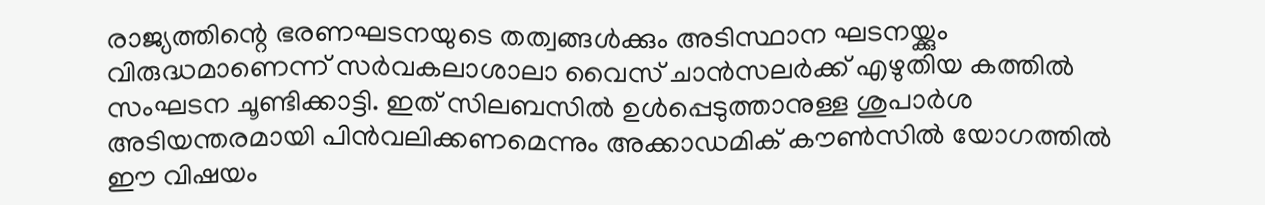രാജ്യത്തിന്റെ ഭരണഘടനയുടെ തത്വങ്ങള്‍ക്കും അടിസ്ഥാന ഘടനയ്ക്കും വിരുദ്ധമാണെന്ന് സര്‍വകലാശാലാ വൈസ് ചാന്‍സലര്‍ക്ക് എഴുതിയ കത്തില്‍ സംഘടന ചൂണ്ടിക്കാട്ടി. ഇത് സിലബസില്‍ ഉള്‍പ്പെടുത്താനുള്ള ശുപാര്‍ശ അടിയന്തരമായി പിന്‍വലിക്കണമെന്നും അക്കാഡമിക് കൗണ്‍സില്‍ യോഗത്തില്‍ ഈ വിഷയം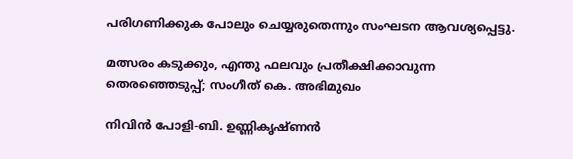പരിഗണിക്കുക പോലും ചെയ്യരുതെന്നും സംഘടന ആവശ്യപ്പെട്ടു.

മത്സരം കടുക്കും, എന്തു ഫലവും പ്രതീക്ഷിക്കാവുന്ന തെരഞ്ഞെടുപ്പ്; സംഗീത് കെ. അഭിമുഖം

നിവിൻ പോളി-ബി. ഉണ്ണികൃഷ്ണൻ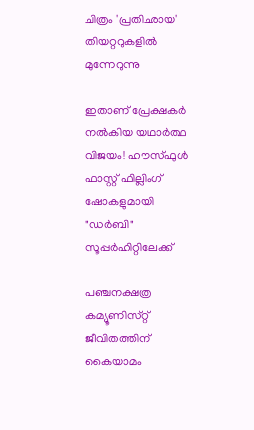ചിത്രം 'പ്രതിഛായ' തിയറ്ററുകളിൽ മുന്നേറുന്നു

ഇതാണ് പ്രേക്ഷകർ നൽകിയ യഥാർത്ഥ വിജയം! ഹൗസ്‌ഫുൾ ഫാസ്റ്റ് ഫില്ലിംഗ് ഷോകളുമായി "ഡർബി" സൂപ്പർഹിറ്റിലേക്ക്

പഞ്ചനക്ഷത്ര കമ്യൂണിസ്‌റ്റ്‌ ജീവിതത്തിന്‌ കൈയാമം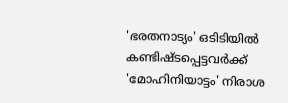'ഭരതനാട്യം' ഒടിടിയിൽ കണ്ടിഷ്ടപ്പെട്ടവർക്ക് 'മോഹിനിയാട്ടം' നിരാശ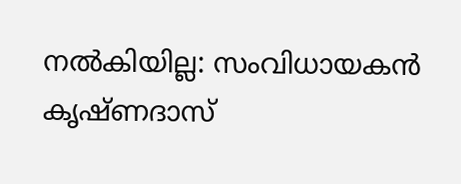നൽകിയില്ല: സംവിധായകൻ കൃഷ്ണദാസ്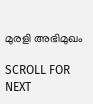മുരളി അഭിമുഖം

SCROLL FOR NEXT